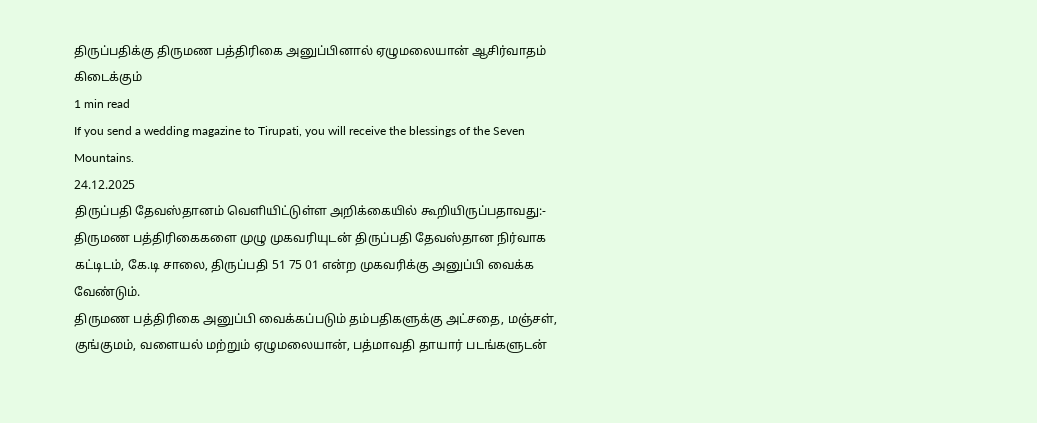திருப்பதிக்கு திருமண பத்திரிகை அனுப்பினால் ஏழுமலையான் ஆசிர்வாதம் கிடைக்கும்
1 min read
If you send a wedding magazine to Tirupati, you will receive the blessings of the Seven Mountains.
24.12.2025
திருப்பதி தேவஸ்தானம் வெளியிட்டுள்ள அறிக்கையில் கூறியிருப்பதாவது:-
திருமண பத்திரிகைகளை முழு முகவரியுடன் திருப்பதி தேவஸ்தான நிர்வாக கட்டிடம், கே.டி சாலை, திருப்பதி 51 75 01 என்ற முகவரிக்கு அனுப்பி வைக்க வேண்டும்.
திருமண பத்திரிகை அனுப்பி வைக்கப்படும் தம்பதிகளுக்கு அட்சதை, மஞ்சள், குங்குமம், வளையல் மற்றும் ஏழுமலையான், பத்மாவதி தாயார் படங்களுடன்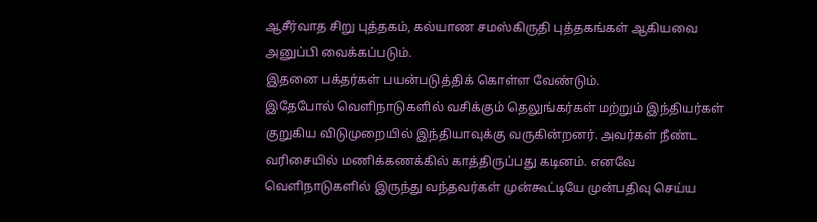ஆசீர்வாத சிறு புத்தகம், கல்யாண சமஸ்கிருதி புத்தகங்கள் ஆகியவை அனுப்பி வைக்கப்படும்.
இதனை பக்தர்கள் பயன்படுத்திக் கொள்ள வேண்டும்.
இதேபோல் வெளிநாடுகளில் வசிக்கும் தெலுங்கர்கள் மற்றும் இந்தியர்கள் குறுகிய விடுமுறையில் இந்தியாவுக்கு வருகின்றனர். அவர்கள் நீண்ட வரிசையில் மணிக்கணக்கில் காத்திருப்பது கடினம். எனவே வெளிநாடுகளில் இருந்து வந்தவர்கள் முன்கூட்டியே முன்பதிவு செய்ய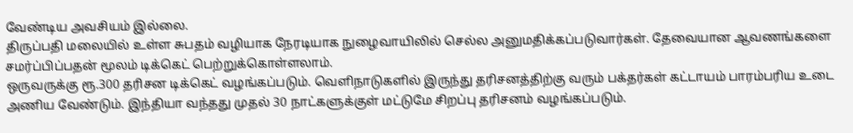வேண்டிய அவசியம் இல்லை.
திருப்பதி மலையில் உள்ள சுபதம் வழியாக நேரடியாக நுழைவாயிலில் செல்ல அனுமதிக்கப்படுவார்கள். தேவையான ஆவணங்களை சமர்ப்பிப்பதன் மூலம் டிக்கெட் பெற்றுக்கொள்ளலாம்.
ஒருவருக்கு ரூ.300 தரிசன டிக்கெட் வழங்கப்படும். வெளிநாடுகளில் இருந்து தரிசனத்திற்கு வரும் பக்தர்கள் கட்டாயம் பாரம்பரிய உடை அணிய வேண்டும். இந்தியா வந்தது முதல் 30 நாட்களுக்குள் மட்டுமே சிறப்பு தரிசனம் வழங்கப்படும்.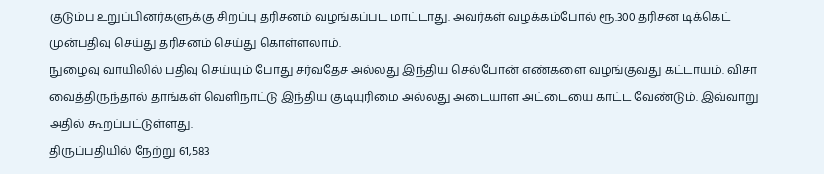குடும்ப உறுப்பினர்களுக்கு சிறப்பு தரிசனம் வழங்கப்பட மாட்டாது. அவர்கள் வழக்கம்போல் ரூ.300 தரிசன டிக்கெட் முன்பதிவு செய்து தரிசனம் செய்து கொள்ளலாம்.
நுழைவு வாயிலில் பதிவு செய்யும் போது சர்வதேச அல்லது இந்திய செல்போன் எண்களை வழங்குவது கட்டாயம். விசா வைத்திருந்தால் தாங்கள் வெளிநாட்டு இந்திய குடியுரிமை அல்லது அடையாள அட்டையை காட்ட வேண்டும். இவ்வாறு அதில் கூறப்பட்டுள்ளது.
திருப்பதியில் நேற்று 61,583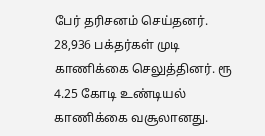பேர் தரிசனம் செய்தனர். 28,936 பக்தர்கள் முடி காணிக்கை செலுத்தினர். ரூ 4.25 கோடி உண்டியல் காணிக்கை வசூலானது.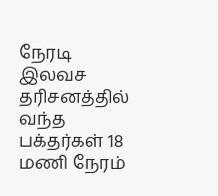நேரடி இலவச தரிசனத்தில் வந்த பக்தர்கள் 18 மணி நேரம்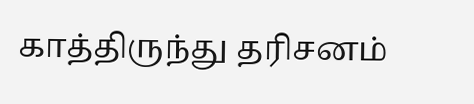காத்திருந்து தரிசனம்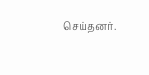செய்தனர்.